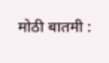मोठी बातमी :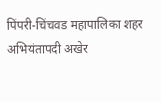पिंपरी-चिंचवड महापालिका शहर अभियंतापदी अखेर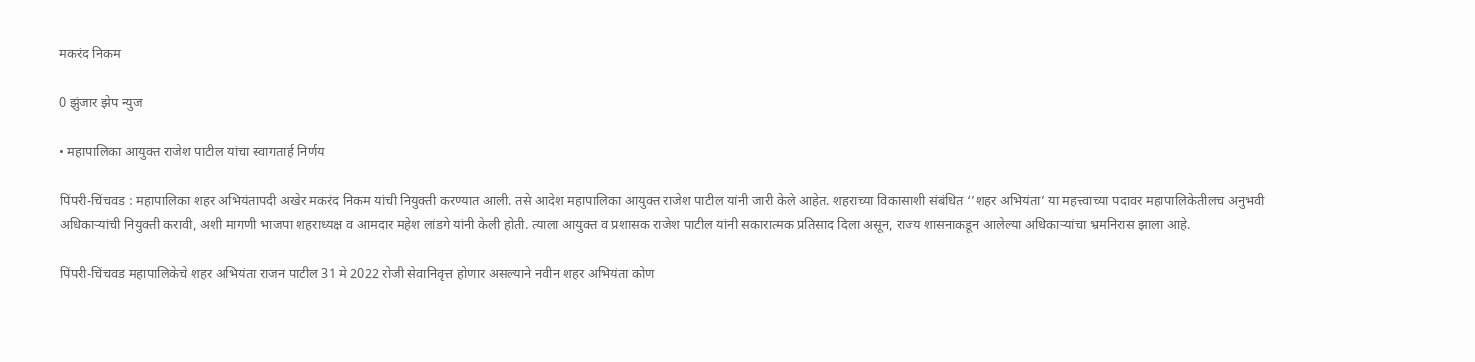मकरंद निकम

0 झुंजार झेप न्युज

• महापालिका आयुक्त राजेश पाटील यांचा स्वागतार्ह निर्णय

पिंपरी-चिंचवड : महापालिका शहर अभियंतापदी अखेर मकरंद निकम यांची नियुक्ती करण्यात आली. तसे आदेश महापालिका आयुक्त राजेश पाटील यांनी जारी केले आहेत. शहराच्या विकासाशी संबंधित ‘’शहर अभियंता’ या महत्त्वाच्या पदावर महापालिकेतीलच अनुभवी अधिकाऱ्यांची नियुक्ती करावी, अशी मागणी भाजपा शहराध्यक्ष व आमदार महेश लांडगे यांनी केली होती. त्याला आयुक्त व प्रशासक राजेश पाटील यांनी सकारात्मक प्रतिसाद दिला असून, राज्य शासनाकडून आलेल्या अधिकाऱ्यांचा भ्रमनिरास झाला आहे.

पिंपरी-चिंचवड महापालिकेचे शहर अभियंता राजन पाटील 31 मे 2022 रोजी सेवानिवृत्त होणार असल्याने नवीन शहर अभियंता कोण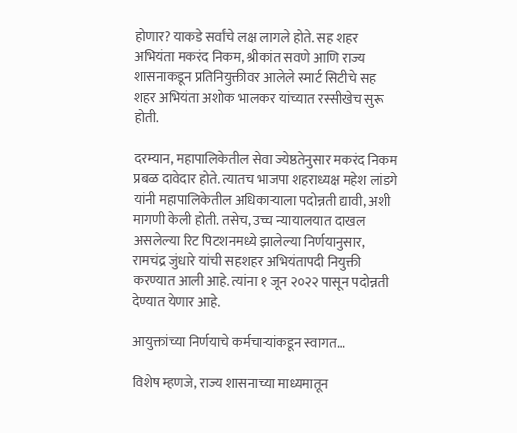होणार? याकडे सर्वांचे लक्ष लागले होते. सह शहर अभियंता मकरंद निकम, श्रीकांत सवणे आणि राज्य शासनाकडून प्रतिनियुक्तीवर आलेले स्मार्ट सिटीचे सह शहर अभियंता अशोक भालकर यांच्यात रस्सीखेच सुरू होती.

दरम्यान, महापालिकेतील सेवा ज्येष्ठतेनुसार मकरंद निकम प्रबळ दावेदार होते. त्यातच भाजपा शहराध्यक्ष महेश लांडगे यांनी महापालिकेतील अधिकाऱ्याला पदोन्नती द्यावी, अशी मागणी केली होती. तसेच, उच्च न्यायालयात दाखल असलेल्या रिट पिटशनमध्ये झालेल्या निर्णयानुसार, रामचंद्र जुंधारे यांची सहशहर अभियंतापदी नियुक्ती करण्यात आली आहे. त्यांना १ जून २०२२ पासून पदोन्नती देण्यात येणार आहे.

आयुक्तांच्या निर्णयाचे कर्मचाऱ्यांकडून स्वागत…

विशेष म्हणजे, राज्य शासनाच्या माध्यमातून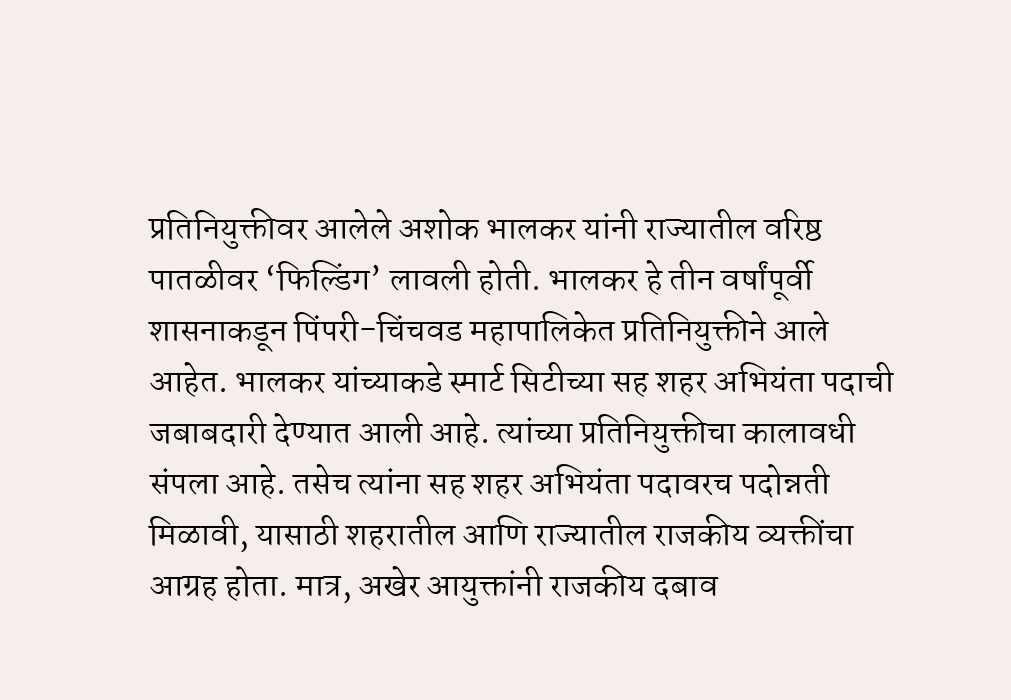प्रतिनियुक्तीवर आलेले अशोक भालकर यांनी राज्यातील वरिष्ठ पातळीवर ‘फिल्डिंग’ लावली होती. भालकर हे तीन वर्षांपूर्वी शासनाकडून पिंपरी-चिंचवड महापालिकेत प्रतिनियुक्तीने आले आहेत. भालकर यांच्याकडे स्मार्ट सिटीच्या सह शहर अभियंता पदाची जबाबदारी देण्यात आली आहे. त्यांच्या प्रतिनियुक्तीचा कालावधी संपला आहे. तसेच त्यांना सह शहर अभियंता पदावरच पदोन्नती मिळावी, यासाठी शहरातील आणि राज्यातील राजकीय व्यक्तींचा आग्रह होता. मात्र, अखेर आयुक्तांनी राजकीय दबाव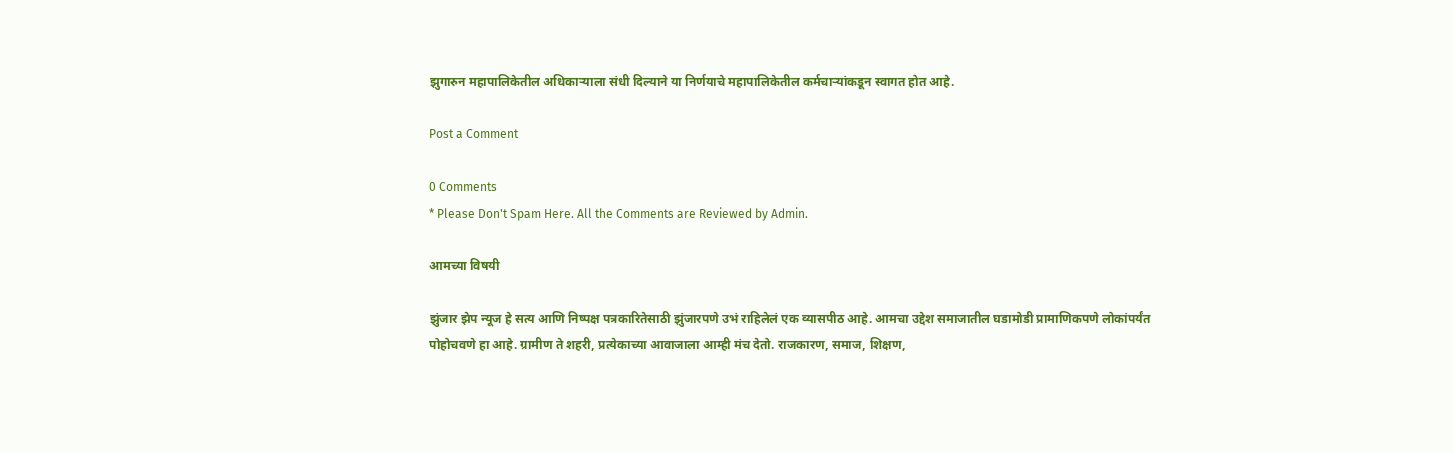झुगारुन महापालिकेतील अधिकाऱ्याला संधी दिल्याने या निर्णयाचे महापालिकेतील कर्मचाऱ्यांकडून स्वागत होत आहे.

Post a Comment

0 Comments
* Please Don't Spam Here. All the Comments are Reviewed by Admin.

आमच्या विषयी

झुंजार झेप न्यूज हे सत्य आणि निष्पक्ष पत्रकारितेसाठी झुंजारपणे उभं राहिलेलं एक व्यासपीठ आहे. आमचा उद्देश समाजातील घडामोडी प्रामाणिकपणे लोकांपर्यंत पोहोचवणे हा आहे. ग्रामीण ते शहरी, प्रत्येकाच्या आवाजाला आम्ही मंच देतो. राजकारण, समाज, शिक्षण,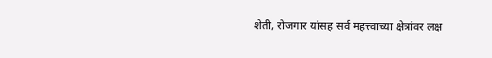शेती, रोजगार यांसह सर्व महत्त्वाच्या क्षेत्रांवर लक्ष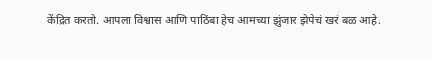केंद्रित करतो. आपला विश्वास आणि पाठिंबा हेच आमच्या झुंजार झेपेचं खरं बळ आहे.